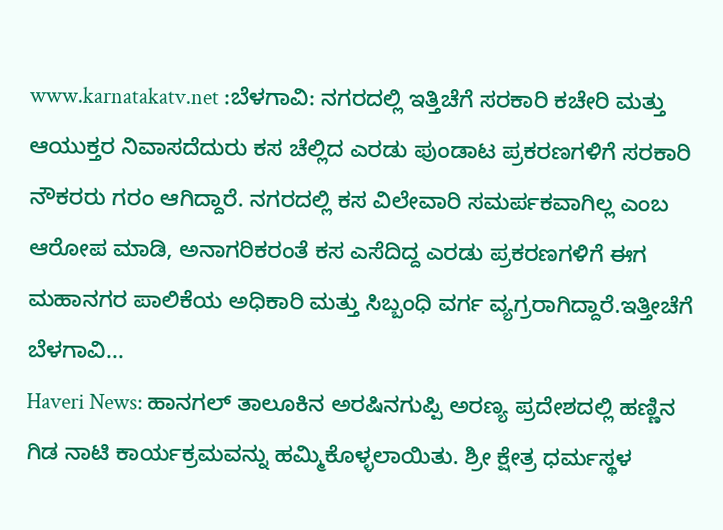www.karnatakatv.net :ಬೆಳಗಾವಿ: ನಗರದಲ್ಲಿ ಇತ್ತಿಚೆಗೆ ಸರಕಾರಿ ಕಚೇರಿ ಮತ್ತು ಆಯುಕ್ತರ ನಿವಾಸದೆದುರು ಕಸ ಚೆಲ್ಲಿದ ಎರಡು ಪುಂಡಾಟ ಪ್ರಕರಣಗಳಿಗೆ ಸರಕಾರಿ ನೌಕರರು ಗರಂ ಆಗಿದ್ದಾರೆ. ನಗರದಲ್ಲಿ ಕಸ ವಿಲೇವಾರಿ ಸಮರ್ಪಕವಾಗಿಲ್ಲ ಎಂಬ ಆರೋಪ ಮಾಡಿ, ಅನಾಗರಿಕರಂತೆ ಕಸ ಎಸೆದಿದ್ದ ಎರಡು ಪ್ರಕರಣಗಳಿಗೆ ಈಗ ಮಹಾನಗರ ಪಾಲಿಕೆಯ ಅಧಿಕಾರಿ ಮತ್ತು ಸಿಬ್ಬಂಧಿ ವರ್ಗ ವ್ಯಗ್ರರಾಗಿದ್ದಾರೆ.ಇತ್ತೀಚೆಗೆ ಬೆಳಗಾವಿ...
Haveri News: ಹಾನಗಲ್ ತಾಲೂಕಿನ ಅರಷಿನಗುಪ್ಪಿ ಅರಣ್ಯ ಪ್ರದೇಶದಲ್ಲಿ ಹಣ್ಣಿನ ಗಿಡ ನಾಟಿ ಕಾರ್ಯಕ್ರಮವನ್ನು ಹಮ್ಮಿಕೊಳ್ಳಲಾಯಿತು. ಶ್ರೀ ಕ್ಷೇತ್ರ ಧರ್ಮಸ್ಥಳ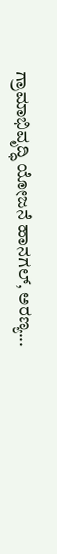ಗ್ರಾಮಾಭಿವೃದ್ಧಿ ಯೋಜನೆ ಹಾನಗಲ್, ಅರಣ್ಯ...